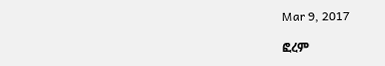Mar 9, 2017

ፎረም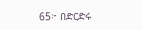65፦ በድርድሩ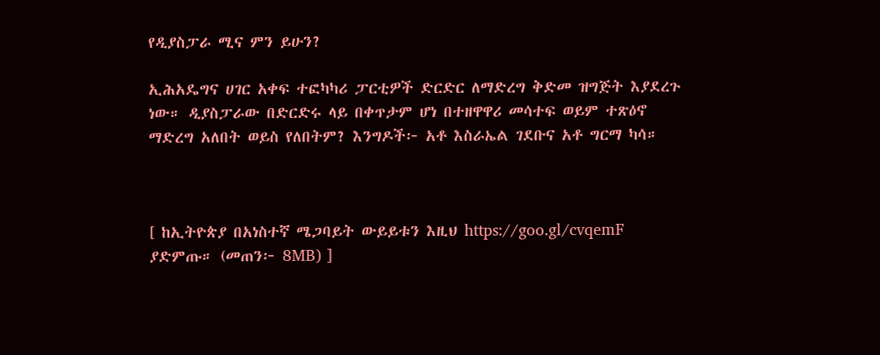የዲያስፓራ ሚና ምን ይሁን?

ኢሕአዴግና ሀገር አቀፍ ተፎካካሪ ፓርቲዎች ድርድር ለማድረግ ቅድመ ዝግጅት እያደረጉ ነው። ዲያስፓራው በድርድሩ ላይ በቀጥታም ሆነ በተዘዋዋሪ መሳተፍ ወይም ተጽዕኖ ማድረግ አለበት ወይስ የለበትም? እንግዶች፦ አቶ እስራኤል ገደቡና አቶ ግርማ ካሳ።



[ ከኢትዮጵያ በአነስተኛ ሜጋባይት ውይይቱን እዚህ https://goo.gl/cvqemF ያድምጡ። (መጠን፦ 8MB) ]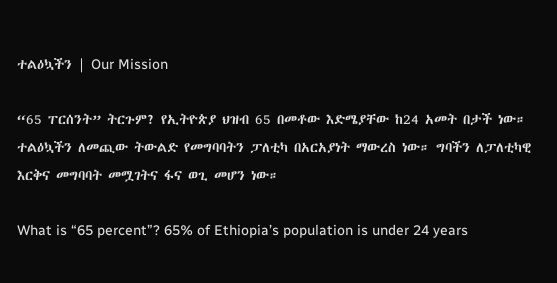ተልዕኳችን | Our Mission

“65 ፐርሰንት” ትርጉም? የኢትዮጵያ ህዝብ 65 በመቶው እድሜያቸው ከ24 አመት በታች ነው። ተልዕኳችን ለመጪው ትውልድ የመግባባትን ፓለቲካ በአርአያነት ማውረስ ነው። ግባችን ለፓለቲካዊ እርቅና መግባባት መሟገትና ፋና ወጊ መሆን ነው።

What is “65 percent”? 65% of Ethiopia’s population is under 24 years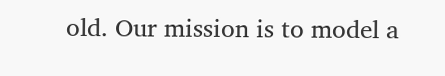old. Our mission is to model a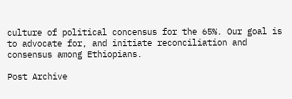culture of political concensus for the 65%. Our goal is to advocate for, and initiate reconciliation and consensus among Ethiopians.

Post Archive